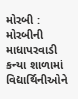મોરબી : મોરબીની માધાપરવાડી કન્યા શાળામાં વિદ્યાર્થિનીઓને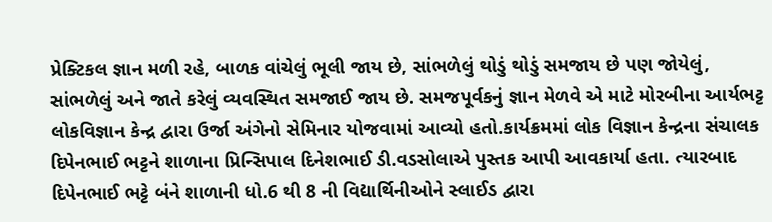પ્રેક્ટિકલ જ્ઞાન મળી રહે, બાળક વાંચેલું ભૂલી જાય છે, સાંભળેલું થોડું થોડું સમજાય છે પણ જોયેલું, સાંભળેલું અને જાતે કરેલું વ્યવસ્થિત સમજાઈ જાય છે. સમજપૂર્વકનું જ્ઞાન મેળવે એ માટે મોરબીના આર્યભટ્ટ લોકવિજ્ઞાન કેન્દ્ર દ્વારા ઉર્જા અંગેનો સેમિનાર યોજવામાં આવ્યો હતો.કાર્યક્રમમાં લોક વિજ્ઞાન કેન્દ્રના સંચાલક દિપેનભાઈ ભટ્ટને શાળાના પ્રિન્સિપાલ દિનેશભાઈ ડી.વડસોલાએ પુસ્તક આપી આવકાર્યા હતા. ત્યારબાદ દિપેનભાઈ ભટ્ટે બંને શાળાની ધો.6 થી 8 ની વિદ્યાર્થિનીઓને સ્લાઈડ દ્વારા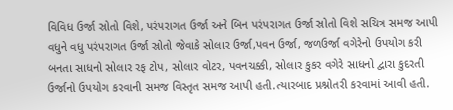વિવિધ ઉર્જા સ્રોતો વિશે, પરંપરાગત ઉર્જા અને બિન પરંપરાગત ઉર્જા સ્રોતો વિશે સચિત્ર સમજ આપી વધુને વધુ પરંપરાગત ઉર્જા સ્રોતો જેવાકે સોલાર ઉર્જા,પવન ઉર્જા, જળઉર્જા વગેરેનો ઉપયોગ કરી બનતા સાધનો સોલાર રફ ટોપ, સોલાર વોટર, પવનચક્કી, સોલાર કુકર વગેરે સાધનો દ્વારા કુદરતી ઉર્જાનો ઉપયોગ કરવાની સમજ વિસ્તૃત સમજ આપી હતી.ત્યારબાદ પ્રશ્નોતરી કરવામાં આવી હતી.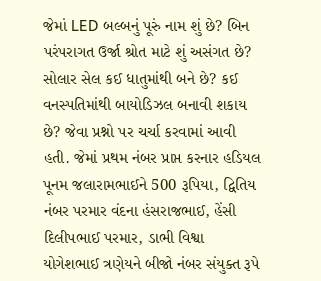જેમાં LED બલ્બનું પૂરું નામ શું છે? બિન પરંપરાગત ઉર્જા શ્રોત માટે શું અસંગત છે? સોલાર સેલ કઈ ધાતુમાંથી બને છે? કઈ વનસ્પતિમાંથી બાયોડિઝલ બનાવી શકાય છે? જેવા પ્રશ્નો પર ચર્ચા કરવામાં આવી હતી. જેમાં પ્રથમ નંબર પ્રાપ્ત કરનાર હડિયલ પૂનમ જલારામભાઈને 500 રૂપિયા, દ્વિતિય નંબર પરમાર વંદના હંસરાજભાઈ, હેંસી દિલીપભાઈ પરમાર, ડાભી વિશ્વા યોગેશભાઈ ત્રણેયને બીજો નંબર સંયુક્ત રૂપે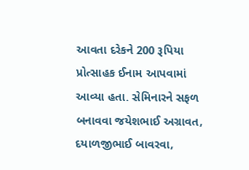આવતા દરેકને 200 રૂપિયા પ્રોત્સાહક ઈનામ આપવામાં આવ્યા હતા. સેમિનારને સફળ બનાવવા જયેશભાઈ અગ્રાવત, દયાળજીભાઈ બાવરવા,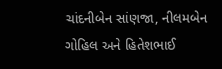ચાંદનીબેન સાંણજા, નીલમબેન ગોહિલ અને હિતેશભાઈ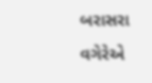બરાસરા વગેરેએ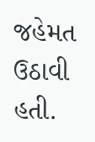જહેમત ઉઠાવી હતી.